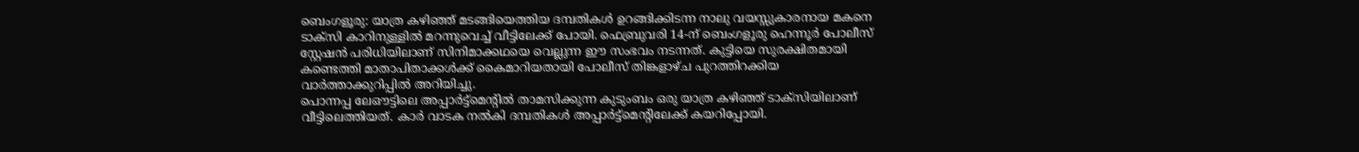ബെംഗളൂരു: യാത്ര കഴിഞ്ഞ് മടങ്ങിയെത്തിയ ദമ്പതികൾ ഉറങ്ങിക്കിടന്ന നാലു വയസ്സുകാരനായ മകനെ ടാക്സി കാറിനുള്ളിൽ മറന്നുവെച്ച് വീട്ടിലേക്ക് പോയി. ഫെബ്രുവരി 14-ന് ബെംഗളൂരു ഹെന്നൂർ പോലീസ് സ്റ്റേഷൻ പരിധിയിലാണ് സിനിമാക്കഥയെ വെല്ലുന്ന ഈ സംഭവം നടന്നത്. കുട്ടിയെ സുരക്ഷിതമായി കണ്ടെത്തി മാതാപിതാക്കൾക്ക് കൈമാറിയതായി പോലീസ് തിങ്കളാഴ്ച പുറത്തിറക്കിയ വാർത്താക്കുറിപ്പിൽ അറിയിച്ചു.
പൊന്നപ്പ ലേഔട്ടിലെ അപ്പാർട്ട്മെന്റിൽ താമസിക്കുന്ന കുടുംബം ഒരു യാത്ര കഴിഞ്ഞ് ടാക്സിയിലാണ് വീട്ടിലെത്തിയത്. കാർ വാടക നൽകി ദമ്പതികൾ അപ്പാർട്ട്മെന്റിലേക്ക് കയറിപ്പോയി.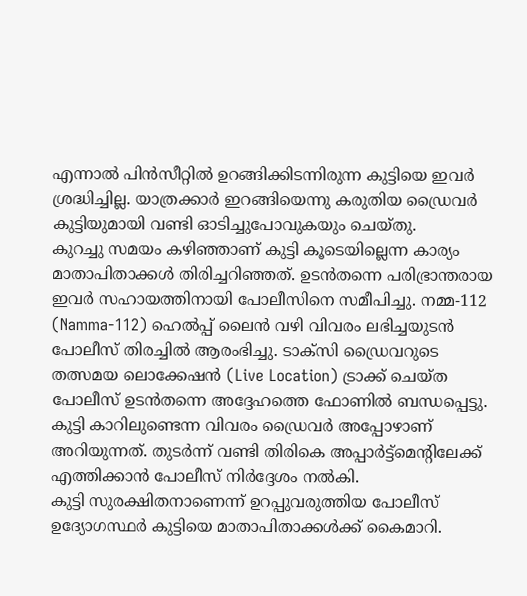എന്നാൽ പിൻസീറ്റിൽ ഉറങ്ങിക്കിടന്നിരുന്ന കുട്ടിയെ ഇവർ ശ്രദ്ധിച്ചില്ല. യാത്രക്കാർ ഇറങ്ങിയെന്നു കരുതിയ ഡ്രൈവർ കുട്ടിയുമായി വണ്ടി ഓടിച്ചുപോവുകയും ചെയ്തു.
കുറച്ചു സമയം കഴിഞ്ഞാണ് കുട്ടി കൂടെയില്ലെന്ന കാര്യം മാതാപിതാക്കൾ തിരിച്ചറിഞ്ഞത്. ഉടൻതന്നെ പരിഭ്രാന്തരായ ഇവർ സഹായത്തിനായി പോലീസിനെ സമീപിച്ചു. നമ്മ-112 (Namma-112) ഹെൽപ്പ് ലൈൻ വഴി വിവരം ലഭിച്ചയുടൻ പോലീസ് തിരച്ചിൽ ആരംഭിച്ചു. ടാക്സി ഡ്രൈവറുടെ തത്സമയ ലൊക്കേഷൻ (Live Location) ട്രാക്ക് ചെയ്ത പോലീസ് ഉടൻതന്നെ അദ്ദേഹത്തെ ഫോണിൽ ബന്ധപ്പെട്ടു. കുട്ടി കാറിലുണ്ടെന്ന വിവരം ഡ്രൈവർ അപ്പോഴാണ് അറിയുന്നത്. തുടർന്ന് വണ്ടി തിരികെ അപ്പാർട്ട്മെന്റിലേക്ക് എത്തിക്കാൻ പോലീസ് നിർദ്ദേശം നൽകി.
കുട്ടി സുരക്ഷിതനാണെന്ന് ഉറപ്പുവരുത്തിയ പോലീസ് ഉദ്യോഗസ്ഥർ കുട്ടിയെ മാതാപിതാക്കൾക്ക് കൈമാറി.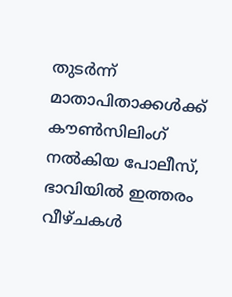തുടർന്ന് മാതാപിതാക്കൾക്ക് കൗൺസിലിംഗ് നൽകിയ പോലീസ്, ഭാവിയിൽ ഇത്തരം വീഴ്ചകൾ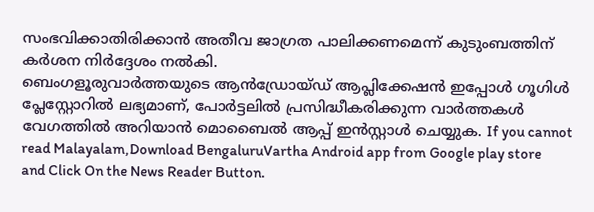സംഭവിക്കാതിരിക്കാൻ അതീവ ജാഗ്രത പാലിക്കണമെന്ന് കുടുംബത്തിന് കർശന നിർദ്ദേശം നൽകി.
ബെംഗളൂരുവാർത്തയുടെ ആൻഡ്രോയ്ഡ് ആപ്ലിക്കേഷൻ ഇപ്പോൾ ഗൂഗിൾ പ്ലേസ്റ്റോറിൽ ലഭ്യമാണ്, പോർട്ടലിൽ പ്രസിദ്ധീകരിക്കുന്ന വാർത്തകൾ വേഗത്തിൽ അറിയാൻ മൊബൈൽ ആപ്പ് ഇൻസ്റ്റാൾ ചെയ്യുക. If you cannot read Malayalam,Download BengaluruVartha Android app from Google play store and Click On the News Reader Button.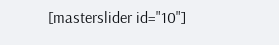[masterslider id="10"]